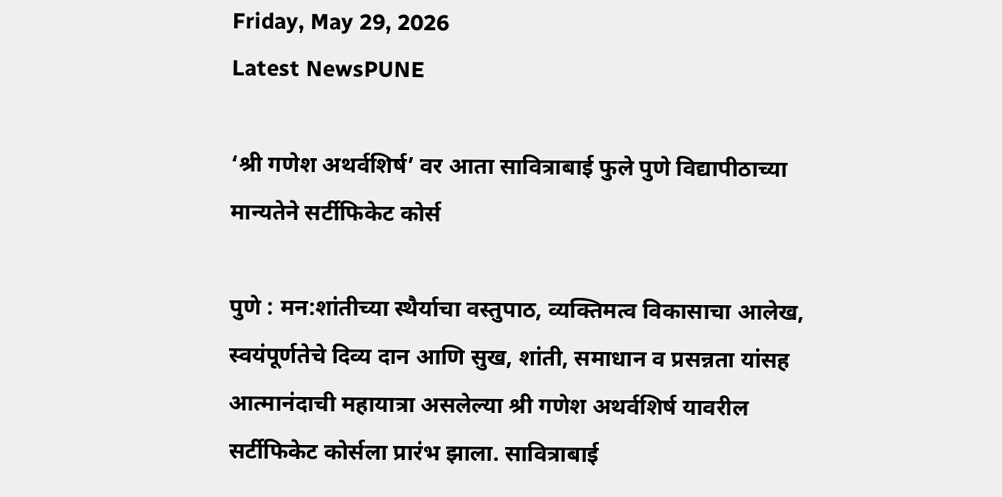Friday, May 29, 2026
Latest NewsPUNE

‘श्री गणेश अथर्वशिर्ष’ वर आता सावित्राबाई फुले पुणे विद्यापीठाच्या मान्यतेने सर्टीफिकेट कोर्स

पुणे : मन:शांतीच्या स्थैर्याचा वस्तुपाठ, व्यक्तिमत्व विकासाचा आलेख, स्वयंपूर्णतेचे दिव्य दान आणि सुख, शांती, समाधान व प्रसन्नता यांसह आत्मानंदाची महायात्रा असलेल्या श्री गणेश अथर्वशिर्ष यावरील सर्टीफिकेट कोर्सला प्रारंभ झाला. सावित्राबाई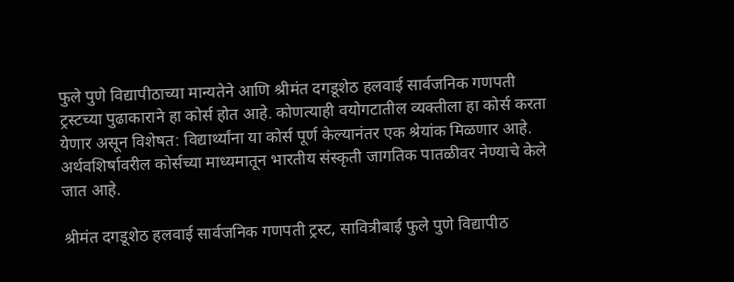फुले पुणे विद्यापीठाच्या मान्यतेने आणि श्रीमंत दगडूशेठ हलवाई सार्वजनिक गणपती ट्रस्टच्या पुढाकाराने हा कोर्स होत आहे. कोणत्याही वयोगटातील व्यक्तीला हा कोर्स करता येणार असून विशेषत: विद्यार्थ्यांना या कोर्स पूर्ण केल्यानंतर एक श्रेयांक मिळणार आहे. अर्थवशिर्षावरील कोर्सच्या माध्यमातून भारतीय संस्कृती जागतिक पातळीवर नेण्याचे केले जात आहे.

श्रीमंत दगडूशेठ हलवाई सार्वजनिक गणपती ट्रस्ट, सावित्रीबाई फुले पुणे विद्यापीठ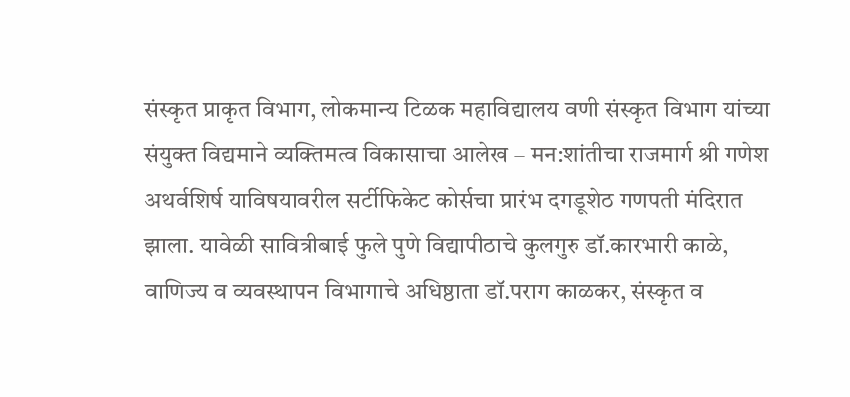संस्कृत प्राकृत विभाग, लोकमान्य टिळक महाविद्यालय वणी संस्कृत विभाग यांच्या संयुक्त विद्यमाने व्यक्तिमत्व विकासाचा आलेख – मन:शांतीचा राजमार्ग श्री गणेश अथर्वशिर्ष याविषयावरील सर्टीफिकेट कोर्सचा प्रारंभ दगडूशेठ गणपती मंदिरात झाला. यावेळी सावित्रीबाई फुले पुणे विद्यापीठाचे कुलगुरु डॉ.कारभारी काळे, वाणिज्य व व्यवस्थापन विभागाचे अधिष्ठाता डॉ.पराग काळकर, संस्कृत व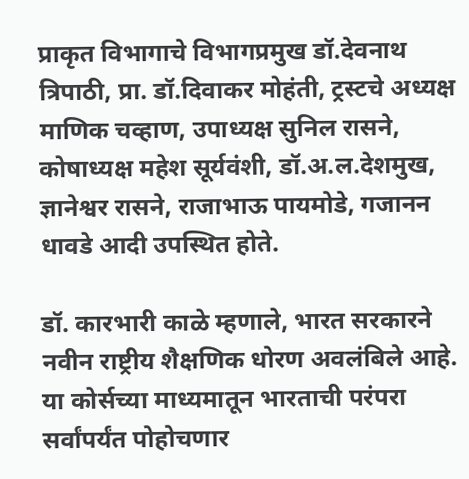प्राकृत विभागाचे विभागप्रमुख डॉ.देवनाथ त्रिपाठी, प्रा. डॉ.दिवाकर मोहंती, ट्रस्टचे अध्यक्ष माणिक चव्हाण, उपाध्यक्ष सुनिल रासने, कोषाध्यक्ष महेश सूर्यवंशी, डॉ.अ.ल.देशमुख, ज्ञानेश्वर रासने, राजाभाऊ पायमोडे, गजानन धावडे आदी उपस्थित होते.

डॉ. कारभारी काळे म्हणाले, भारत सरकारने नवीन राष्ट्रीय शैक्षणिक धोरण अवलंबिले आहे. या कोर्सच्या माध्यमातून भारताची परंपरा सर्वांपर्यंत पोहोचणार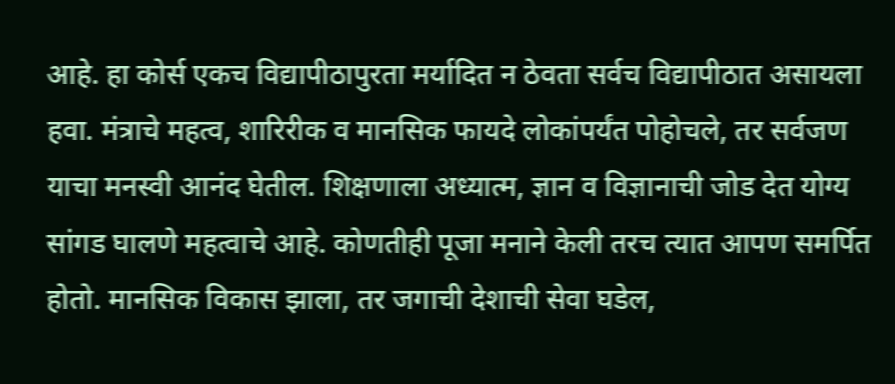आहे. हा कोर्स एकच विद्यापीठापुरता मर्यादित न ठेवता सर्वच विद्यापीठात असायला हवा. मंत्राचे महत्व, शारिरीक व मानसिक फायदे लोकांपर्यंत पोहोचले, तर सर्वजण याचा मनस्वी आनंद घेतील. शिक्षणाला अध्यात्म, ज्ञान व विज्ञानाची जोड देत योग्य सांगड घालणे महत्वाचे आहे. कोणतीही पूजा मनाने केली तरच त्यात आपण समर्पित होतो. मानसिक विकास झाला, तर जगाची देशाची सेवा घडेल,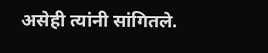असेही त्यांनी सांगितले.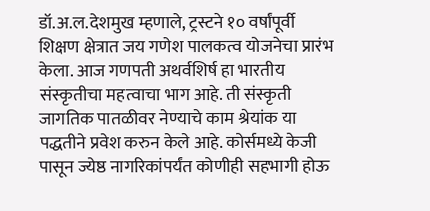डॉ.अ.ल.देशमुख म्हणाले, ट्रस्टने १० वर्षांपूर्वी शिक्षण क्षेत्रात जय गणेश पालकत्व योजनेचा प्रारंभ केला. आज गणपती अथर्वशिर्ष हा भारतीय संस्कृतीचा महत्वाचा भाग आहे. ती संस्कृती जागतिक पातळीवर नेण्याचे काम श्रेयांक या पद्धतीने प्रवेश करुन केले आहे. कोर्समध्ये केजी पासून ज्येष्ठ नागरिकांपर्यंत कोणीही सहभागी होऊ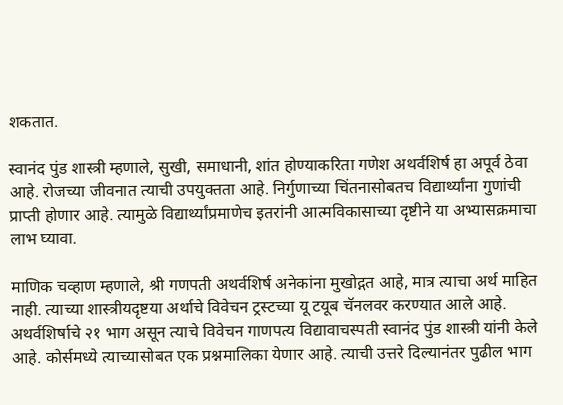शकतात.

स्वानंद पुंड शास्त्री म्हणाले, सुखी, समाधानी, शांत होण्याकरिता गणेश अथर्वशिर्ष हा अपूर्व ठेवा आहे. रोजच्या जीवनात त्याची उपयुक्तता आहे. निर्गुणाच्या चिंतनासोबतच विद्यार्थ्यांना गुणांची प्राप्ती होणार आहे. त्यामुळे विद्यार्थ्यांप्रमाणेच इतरांनी आत्मविकासाच्या दृष्टीने या अभ्यासक्रमाचा लाभ घ्यावा.

माणिक चव्हाण म्हणाले, श्री गणपती अथर्वशिर्ष अनेकांना मुखोद्गत आहे, मात्र त्याचा अर्थ माहित नाही. त्याच्या शास्त्रीयदृष्टया अर्थाचे विवेचन ट्रस्टच्या यू टयूब चॅनलवर करण्यात आले आहे. अथर्वशिर्षाचे २१ भाग असून त्याचे विवेचन गाणपत्य विद्यावाचस्पती स्वानंद पुंड शास्त्री यांनी केले आहे. कोर्समध्ये त्याच्यासोबत एक प्रश्नमालिका येणार आहे. त्याची उत्तरे दिल्यानंतर पुढील भाग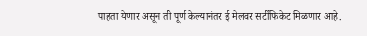पाहता येणार असून ती पूर्ण केल्यानंतर ई मेलवर सर्टीफिकेट मिळणार आहे.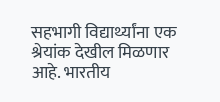सहभागी विद्यार्थ्यांना एक श्रेयांक देखील मिळणार आहे. भारतीय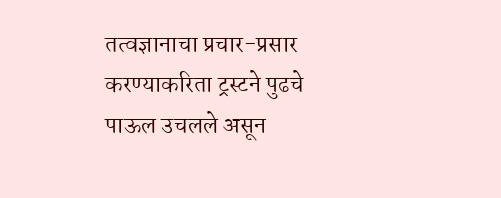तत्वज्ञानाचा प्रचार-प्रसार करण्याकरिता ट्रस्टने पुढचे पाऊल उचलले असून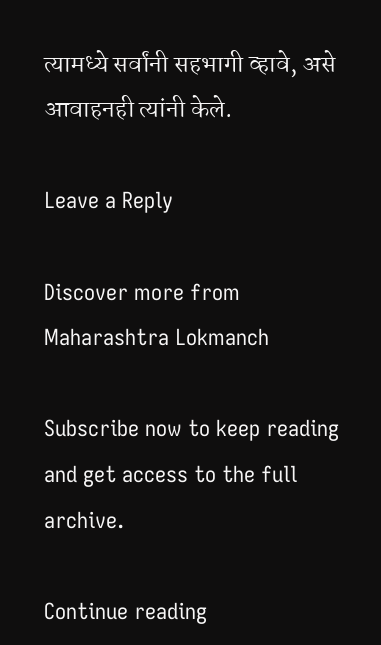त्यामध्ये सर्वांनी सहभागी व्हावे, असे आवाहनही त्यांनी केले.

Leave a Reply

Discover more from Maharashtra Lokmanch

Subscribe now to keep reading and get access to the full archive.

Continue reading